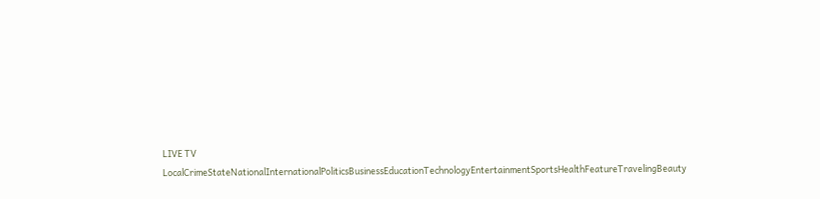LIVE TV LocalCrimeStateNationalInternationalPoliticsBusinessEducationTechnologyEntertainmentSportsHealthFeatureTravelingBeauty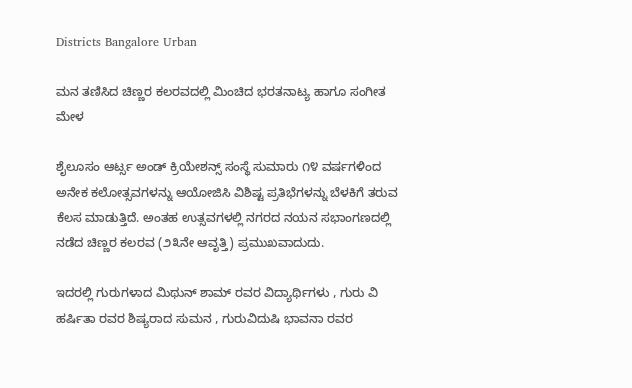Districts Bangalore Urban

ಮನ ತಣಿಸಿದ ಚಿಣ್ಣರ ಕಲರವದಲ್ಲಿ ಮಿಂಚಿದ ಭರತನಾಟ್ಯ ಹಾಗೂ ಸಂಗೀತ ಮೇಳ

ಶೈಲೂಸಂ ಆರ್ಟ್ಸ ಅಂಡ್ ಕ್ರಿಯೇಶನ್ಸ್ ಸಂಸ್ಥೆ ಸುಮಾರು ೧೪ ವರ್ಷಗಳಿಂದ ಅನೇಕ ಕಲೋತ್ಸವಗಳನ್ನು ಆಯೋಜಿಸಿ ವಿಶಿಷ್ಟ ಪ್ರತಿಭೆಗಳನ್ನು ಬೆಳಕಿಗೆ ತರುವ ಕೆಲಸ ಮಾಡುತ್ತಿದೆ. ಅಂತಹ ಉತ್ಸವಗಳಲ್ಲಿ ನಗರದ ನಯನ ಸಭಾಂಗಣದಲ್ಲಿ ನಡೆದ ಚಿಣ್ಣರ ಕಲರವ (೨೩ನೇ ಆವೃತ್ತಿ) ಪ್ರಮುಖವಾದುದು.

ಇದರಲ್ಲಿ ಗುರುಗಳಾದ ಮಿಥುನ್ ಶಾಮ್ ರವರ ವಿದ್ಯಾರ್ಥಿಗಳು , ಗುರು ವಿ ಹರ್ಷಿತಾ ರವರ ಶಿಷ್ಯರಾದ ಸುಮನ , ಗುರುವಿದುಷಿ ಭಾವನಾ ರವರ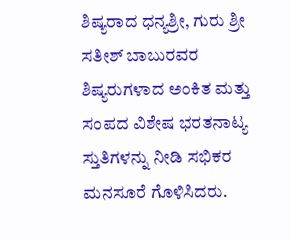ಶಿಷ್ಯರಾದ ಧನ್ಯಶ್ರೀ, ಗುರು ಶ್ರೀ ಸತೀಶ್ ಬಾಬುರವರ ಶಿಷ್ಯರುಗಳಾದ ಅಂಕಿತ ಮತ್ತು ಸಂಪದ ವಿಶೇಷ ಭರತನಾಟ್ಯ ಸ್ತುತಿಗಳನ್ನು ನೀಡಿ ಸಭಿಕರ ಮನಸೂರೆ ಗೊಳಿಸಿದರು.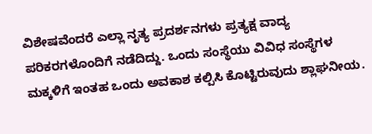ವಿಶೇಷವೆಂದರೆ ಎಲ್ಲಾ ನೃತ್ಯ ಪ್ರದರ್ಶನಗಳು ಪ್ರತ್ಯಕ್ಷ ವಾದ್ಯ ಪರಿಕರಗಳೊಂದಿಗೆ ನಡೆದಿದ್ದು. ಒಂದು ಸಂಸ್ಥೆಯು ವಿವಿಧ ಸಂಸ್ಥೆಗಳ ಮಕ್ಕಳಿಗೆ ಇಂತಹ ಒಂದು ಅವಕಾಶ ಕಲ್ಪಿಸಿ ಕೊಟ್ಟಿರುವುದು ಶ್ಲಾಘನೀಯ.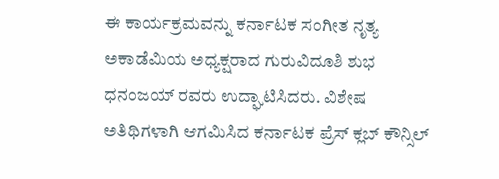ಈ ಕಾರ್ಯಕ್ರಮವನ್ನು ಕರ್ನಾಟಕ ಸಂಗೀತ ನೃತ್ಯ ಅಕಾಡೆಮಿಯ ಅಧ್ಯಕ್ಷರಾದ ಗುರುವಿದೂಶಿ ಶುಭ ಧನಂಜಯ್ ರವರು ಉದ್ಘಾಟಿಸಿದರು. ವಿಶೇಷ ಅತಿಥಿಗಳಾಗಿ ಆಗಮಿಸಿದ ಕರ್ನಾಟಕ ಪ್ರೆಸ್ ಕ್ಲಬ್ ಕೌನ್ಸಿಲ್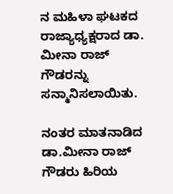ನ ಮಹಿಳಾ ಘಟಕದ ರಾಜ್ಯಾಧ್ಯಕ್ಷರಾದ ಡಾ. ಮೀನಾ ರಾಜ್ ಗೌಡರನ್ನು ಸನ್ಮಾನಿಸಲಾಯಿತು.

ನಂತರ ಮಾತನಾಡಿದ ಡಾ.ಮೀನಾ ರಾಜ್ ಗೌಡರು ಹಿರಿಯ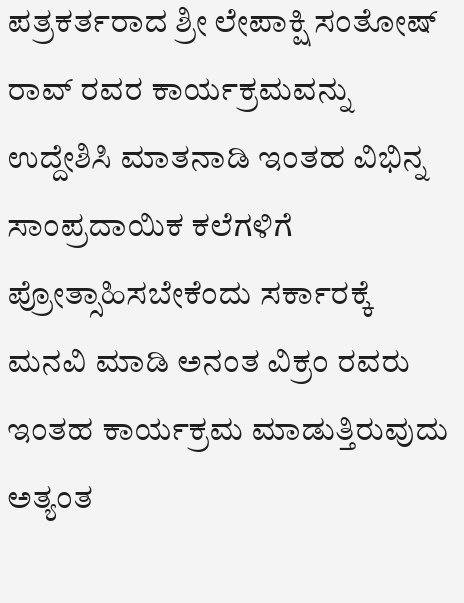ಪತ್ರಕರ್ತರಾದ ಶ್ರೀ ಲೇಪಾಕ್ಷಿ ಸಂತೋಷ್ ರಾವ್ ರವರ ಕಾರ್ಯಕ್ರಮವನ್ನು ಉದ್ದೇಶಿಸಿ ಮಾತನಾಡಿ ಇಂತಹ ವಿಭಿನ್ನ ಸಾಂಪ್ರದಾಯಿಕ ಕಲೆಗಳಿಗೆ ಪ್ರೋತ್ಸಾಹಿಸಬೇಕೆಂದು ಸರ್ಕಾರಕ್ಕೆ ಮನವಿ ಮಾಡಿ ಅನಂತ ವಿಕ್ರಂ ರವರು ಇಂತಹ ಕಾರ್ಯಕ್ರಮ ಮಾಡುತ್ತಿರುವುದು ಅತ್ಯಂತ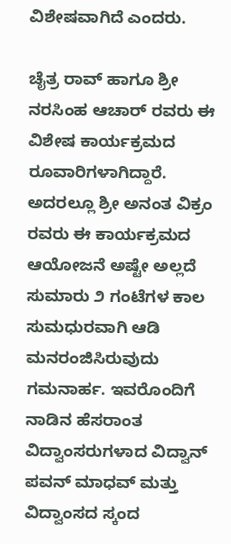ವಿಶೇಷವಾಗಿದೆ ಎಂದರು.

ಚೈತ್ರ ರಾವ್ ಹಾಗೂ ಶ್ರೀ ನರಸಿಂಹ ಆಚಾರ್ ರವರು ಈ ವಿಶೇಷ ಕಾರ್ಯಕ್ರಮದ ರೂವಾರಿಗಳಾಗಿದ್ದಾರೆ. ಅದರಲ್ಲೂ ಶ್ರೀ ಅನಂತ ವಿಕ್ರಂ ರವರು ಈ ಕಾರ್ಯಕ್ರಮದ ಆಯೋಜನೆ ಅಷ್ಟೇ ಅಲ್ಲದೆ ಸುಮಾರು ೨ ಗಂಟೆಗಳ ಕಾಲ ಸುಮಧುರವಾಗಿ ಆಡಿ ಮನರಂಜಿಸಿರುವುದು ಗಮನಾರ್ಹ. ಇವರೊಂದಿಗೆ ನಾಡಿನ ಹೆಸರಾಂತ ವಿದ್ವಾಂಸರುಗಳಾದ ವಿದ್ವಾನ್ ಪವನ್ ಮಾಧವ್ ಮತ್ತು ವಿದ್ವಾಂಸದ ಸ್ಕಂದ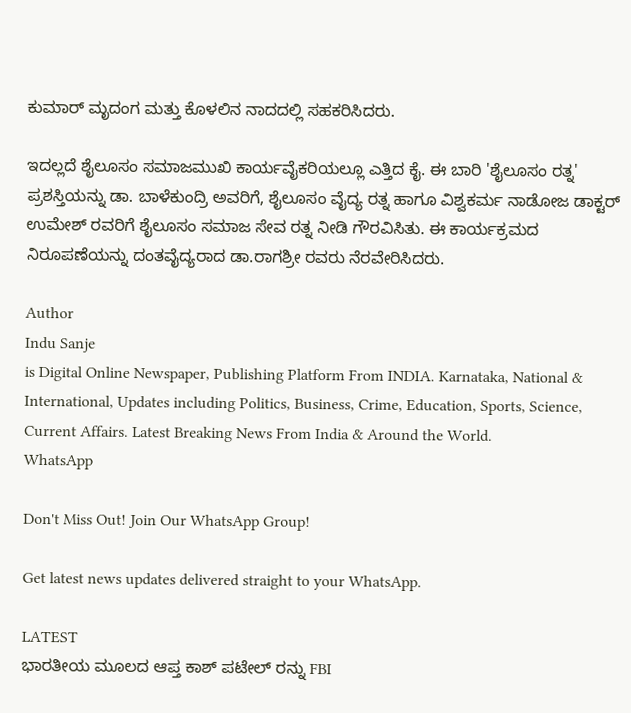ಕುಮಾರ್ ಮೃದಂಗ ಮತ್ತು ಕೊಳಲಿನ ನಾದದಲ್ಲಿ ಸಹಕರಿಸಿದರು.

ಇದಲ್ಲದೆ ಶೈಲೂಸಂ ಸಮಾಜಮುಖಿ ಕಾರ್ಯವೈಕರಿಯಲ್ಲೂ ಎತ್ತಿದ ಕೈ. ಈ ಬಾರಿ 'ಶೈಲೂಸಂ ರತ್ನ' ಪ್ರಶಸ್ತಿಯನ್ನು ಡಾ. ಬಾಳೆಕುಂದ್ರಿ ಅವರಿಗೆ, ಶೈಲೂಸಂ ವೈದ್ಯ ರತ್ನ ಹಾಗೂ ವಿಶ್ವಕರ್ಮ ನಾಡೋಜ ಡಾಕ್ಟರ್ ಉಮೇಶ್ ರವರಿಗೆ ಶೈಲೂಸಂ ಸಮಾಜ ಸೇವ ರತ್ನ ನೀಡಿ ಗೌರವಿಸಿತು. ಈ ಕಾರ್ಯಕ್ರಮದ ನಿರೂಪಣೆಯನ್ನು ದಂತವೈದ್ಯರಾದ ಡಾ.ರಾಗಶ್ರೀ ರವರು ನೆರವೇರಿಸಿದರು.

Author
Indu Sanje
is Digital Online Newspaper, Publishing Platform From INDIA. Karnataka, National & International, Updates including Politics, Business, Crime, Education, Sports, Science, Current Affairs. Latest Breaking News From India & Around the World.
WhatsApp

Don't Miss Out! Join Our WhatsApp Group!

Get latest news updates delivered straight to your WhatsApp.

LATEST
ಭಾರತೀಯ ಮೂಲದ ಆಪ್ತ ಕಾಶ್ ಪಟೇಲ್ ರನ್ನು FBI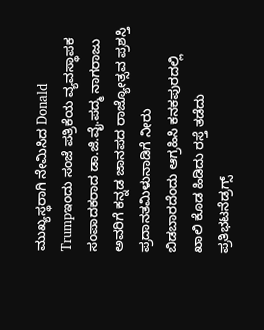ಮುಖ್ಯಸ್ಥರಾಗಿ ನೇಮಿಸಿದ Donald Trumpಇಂದು ಸಂಜೆ ಪತ್ರಿಕೆಯ ವ್ಯವಸ್ಥಾಪಕ ಸಂಪಾದಕರಾದ ಡಾ.ಜಿ.ವೈ.ಪದ್ಮ ನಾಗರಾಜು ಅವರಿಗೆ ಕನ್ನಡ ಜಾನಪದ ರಾಜ್ಯೋತ್ಸವ ಪ್ರಶಸ್ತಿ ಪ್ರದಾನತಮಿಳುನಾಡಿಗೆ ನೀರು ಬಿಡಬಾರದೆಂದು ಆಗ್ರಹಿಸಿ ಕನಕಪುರದಲ್ಲಿ ಖಾಲಿ ಕೊಡ ಹಿಡಿದು ರಸ್ತೆ ತಡೆದು ಪ್ರತಿಭಟನೆಡ್ರಗ್ಸ್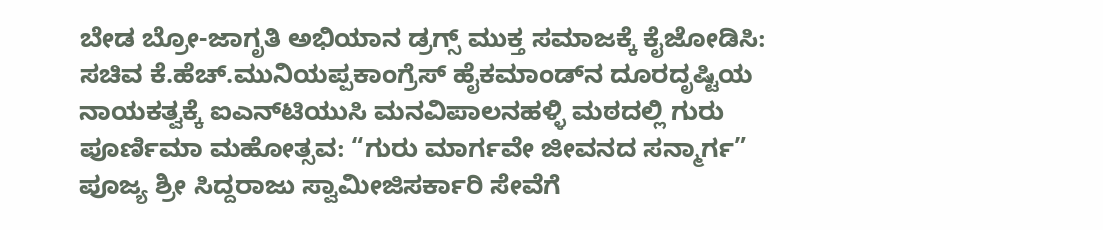ಬೇಡ ಬ್ರೋ-ಜಾಗೃತಿ ಅಭಿಯಾನ ಡ್ರಗ್ಸ್ ಮುಕ್ತ ಸಮಾಜಕ್ಕೆ ಕೈಜೋಡಿಸಿ: ಸಚಿವ ಕೆ.ಹೆಚ್.ಮುನಿಯಪ್ಪಕಾಂಗ್ರೆಸ್ ಹೈಕಮಾಂಡ್‌ನ ದೂರದೃಷ್ಟಿಯ ನಾಯಕತ್ವಕ್ಕೆ ಐಎನ್‌ಟಿಯುಸಿ ಮನವಿಪಾಲನಹಳ್ಳಿ ಮಠದಲ್ಲಿ ಗುರು ಪೂರ್ಣಿಮಾ ಮಹೋತ್ಸವ: “ಗುರು ಮಾರ್ಗವೇ ಜೀವನದ ಸನ್ಮಾರ್ಗ” ಪೂಜ್ಯ ಶ್ರೀ ಸಿದ್ದರಾಜು ಸ್ವಾಮೀಜಿಸರ್ಕಾರಿ ಸೇವೆಗೆ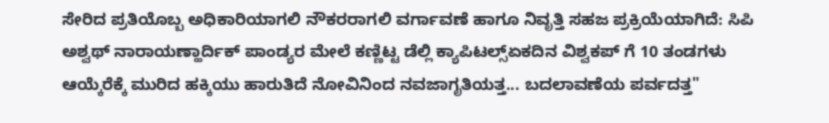ಸೇರಿದ ಪ್ರತಿಯೊಬ್ಬ ಅಧಿಕಾರಿಯಾಗಲಿ ನೌಕರರಾಗಲಿ ವರ್ಗಾವಣೆ ಹಾಗೂ ನಿವೃತ್ತಿ ಸಹಜ ಪ್ರಕ್ರಿಯೆಯಾಗಿದೆ: ಸಿಪಿ ಅಶ್ವಥ್ ನಾರಾಯಣ್ಹಾರ್ದಿಕ್ ಪಾಂಡ್ಯರ ಮೇಲೆ ಕಣ್ಣಿಟ್ಟ ಡೆಲ್ಲಿ ಕ್ಯಾಪಿಟಲ್ಸ್ಏಕದಿನ ವಿಶ್ವಕಪ್ ಗೆ 10 ತಂಡಗಳು ಆಯ್ಕೆರೆಕ್ಕೆ ಮುರಿದ ಹಕ್ಕಿಯು ಹಾರುತಿದೆ ನೋವಿನಿಂದ ನವಜಾಗೃತಿಯತ್ತ... ಬದಲಾವಣೆಯ ಪರ್ವದತ್ತ"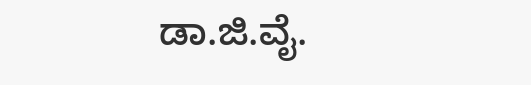ಡಾ.ಜಿ.ವೈ.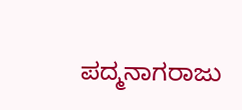ಪದ್ಮನಾಗರಾಜು